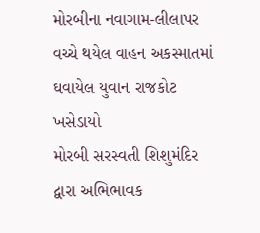મોરબીના નવાગામ-લીલાપર વચ્ચે થયેલ વાહન અકસ્માતમાં ઘવાયેલ યુવાન રાજકોટ ખસેડાયો
મોરબી સરસ્વતી શિશુમંદિર દ્વારા અભિભાવક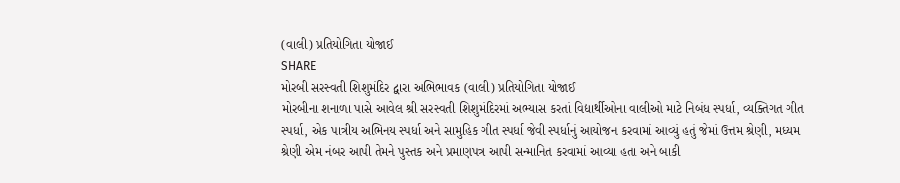(વાલી) પ્રતિયોગિતા યોજાઈ
SHARE
મોરબી સરસ્વતી શિશુમંદિર દ્વારા અભિભાવક (વાલી) પ્રતિયોગિતા યોજાઈ
મોરબીના શનાળા પાસે આવેલ શ્રી સરસ્વતી શિશુમંદિરમાં અભ્યાસ કરતાં વિદ્યાર્થીઓના વાલીઓ માટે નિબંધ સ્પર્ધા, વ્યક્તિગત ગીત સ્પર્ધા, એક પાત્રીય અભિનય સ્પર્ધા અને સામુહિક ગીત સ્પર્ધા જેવી સ્પર્ધાનું આયોજન કરવામાં આવ્યું હતું જેમાં ઉત્તમ શ્રેણી, મધ્યમ શ્રેણી એમ નંબર આપી તેમને પુસ્તક અને પ્રમાણપત્ર આપી સન્માનિત કરવામાં આવ્યા હતા અને બાકી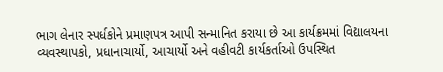ભાગ લેનાર સ્પર્ધકોને પ્રમાણપત્ર આપી સન્માનિત કરાયા છે આ કાર્યક્રમમાં વિદ્યાલયના વ્યવસ્થાપકો, પ્રધાનાચાર્યો, આચાર્યો અને વહીવટી કાર્યકર્તાઓ ઉપસ્થિત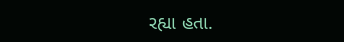રહ્યા હતા.